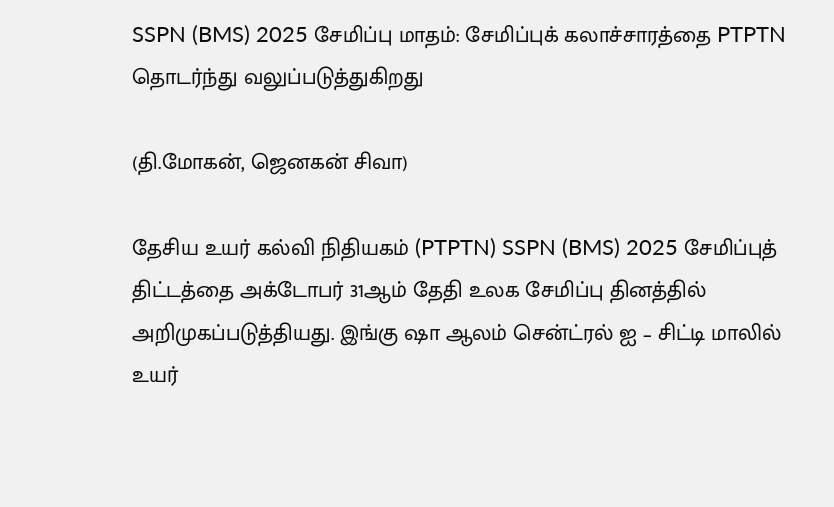SSPN (BMS) 2025 சேமிப்பு மாதம்: சேமிப்புக் கலாச்சாரத்தை PTPTN தொடர்ந்து வலுப்படுத்துகிறது

(தி.மோகன், ஜெனகன் சிவா)

தேசிய உயர் கல்வி நிதியகம் (PTPTN) SSPN (BMS) 2025 சேமிப்புத் திட்டத்தை அக்டோபர் 31ஆம் தேதி உலக சேமிப்பு தினத்தில் அறிமுகப்படுத்தியது. இங்கு ஷா ஆலம் சென்ட்ரல் ஐ – சிட்டி மாலில் உயர்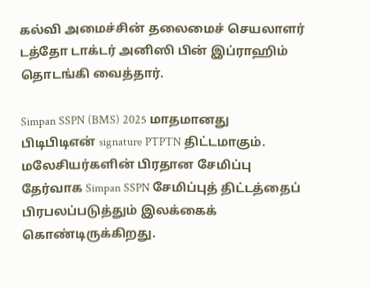கல்வி அமைச்சின் தலைமைச் செயலாளர் டத்தோ டாக்டர் அனிஸி பின் இப்ராஹிம் தொடங்கி வைத்தார்.

Simpan SSPN (BMS) 2025 மாதமானது பிடிபிடிஎன் signature PTPTN திட்டமாகும். மலேசியர்களின் பிரதான சேமிப்பு தேர்வாக Simpan SSPN சேமிப்புத் திட்டத்தைப் பிரபலப்படுத்தும் இலக்கைக் கொண்டிருக்கிறது.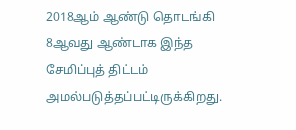2018ஆம் ஆண்டு தொடங்கி 8ஆவது ஆண்டாக இந்த சேமிப்புத் திட்டம் அமல்படுத்தப்பட்டிருக்கிறது.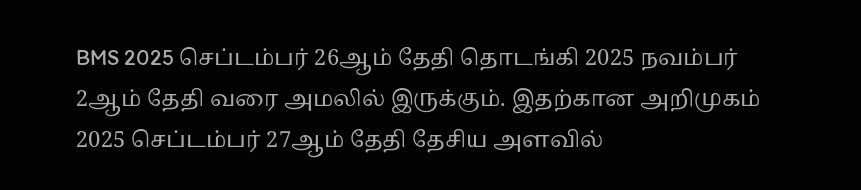BMS 2025 செப்டம்பர் 26ஆம் தேதி தொடங்கி 2025 நவம்பர் 2ஆம் தேதி வரை அமலில் இருக்கும். இதற்கான அறிமுகம் 2025 செப்டம்பர் 27ஆம் தேதி தேசிய அளவில்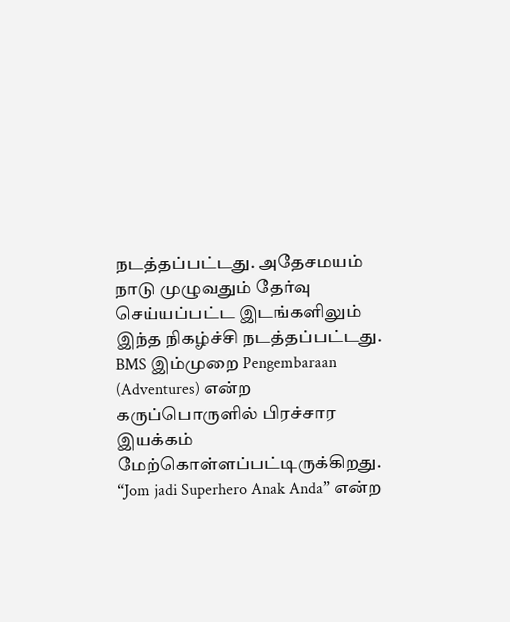நடத்தப்பட்டது. அதேசமயம் நாடு முழுவதும் தேர்வு செய்யப்பட்ட இடங்களிலும் இந்த நிகழ்ச்சி நடத்தப்பட்டது. BMS இம்முறை Pengembaraan (Adventures) என்ற கருப்பொருளில் பிரச்சார இயக்கம் மேற்கொள்ளப்பட்டிருக்கிறது. “Jom jadi Superhero Anak Anda” என்ற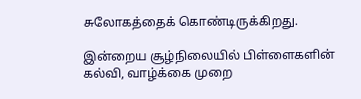சுலோகத்தைக் கொண்டிருக்கிறது.

இன்றைய சூழ்நிலையில் பிள்ளைகளின் கல்வி, வாழ்க்கை முறை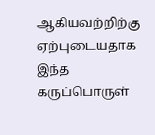ஆகியவற்றிற்கு ஏற்புடையதாக இந்த கருப்பொருள்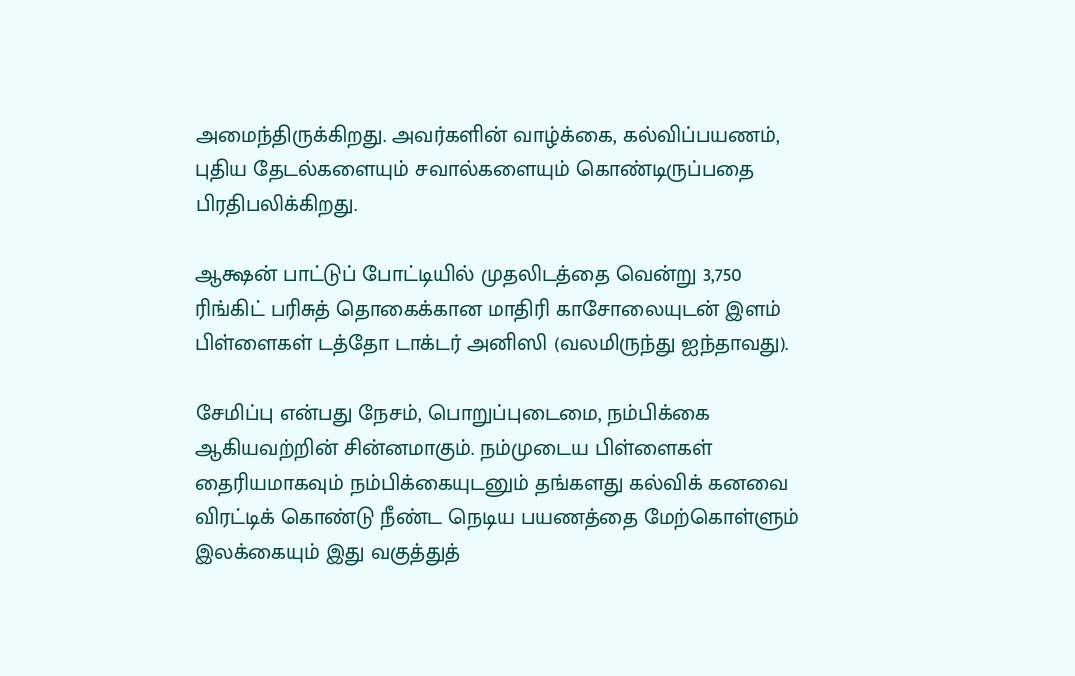அமைந்திருக்கிறது. அவர்களின் வாழ்க்கை, கல்விப்பயணம், புதிய தேடல்களையும் சவால்களையும் கொண்டிருப்பதை பிரதிபலிக்கிறது.

ஆக்ஷன் பாட்டுப் போட்டியில் முதலிடத்தை வென்று 3,750 ரிங்கிட் பரிசுத் தொகைக்கான மாதிரி காசோலையுடன் இளம் பிள்ளைகள் டத்தோ டாக்டர் அனிஸி (வலமிருந்து ஐந்தாவது).

சேமிப்பு என்பது நேசம், பொறுப்புடைமை, நம்பிக்கை ஆகியவற்றின் சின்னமாகும். நம்முடைய பிள்ளைகள் தைரியமாகவும் நம்பிக்கையுடனும் தங்களது கல்விக் கனவை விரட்டிக் கொண்டு நீண்ட நெடிய பயணத்தை மேற்கொள்ளும் இலக்கையும் இது வகுத்துத்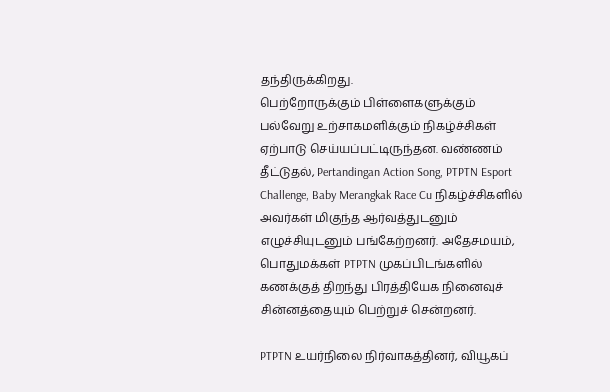தந்திருக்கிறது.
பெற்றோருக்கும் பிள்ளைகளுக்கும் பல்வேறு உற்சாகமளிக்கும் நிகழ்ச்சிகள் ஏற்பாடு செய்யப்பட்டிருந்தன. வண்ணம் தீட்டுதல், Pertandingan Action Song, PTPTN Esport Challenge, Baby Merangkak Race Cu நிகழ்ச்சிகளில் அவர்கள் மிகுந்த ஆர்வத்துடனும் எழுச்சியுடனும் பங்கேற்றனர். அதேசமயம், பொதுமக்கள் PTPTN முகப்பிடங்களில் கணக்குத் திறந்து பிரத்தியேக நினைவுச் சின்னத்தையும் பெற்றுச் சென்றனர்.

PTPTN உயர்நிலை நிர்வாகத்தினர், வியூகப்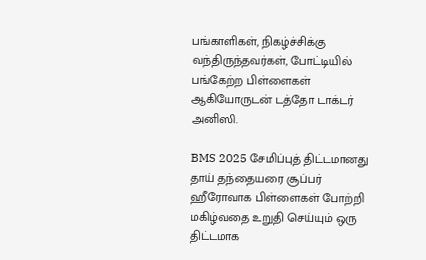பங்காளிகள், நிகழ்ச்சிக்கு வந்திருந்தவர்கள், போட்டியில் பங்கேற்ற பிள்ளைகள் ஆகியோருடன் டத்தோ டாக்டர் அனிஸி.

BMS 2025 சேமிப்புத் திட்டமானது தாய் தந்தையரை சூப்பர் ஹீரோவாக பிள்ளைகள் போற்றி மகிழ்வதை உறுதி செய்யும் ஒரு திட்டமாக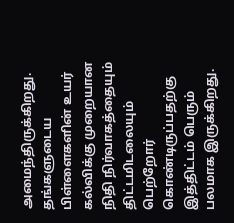அமைந்திருக்கிறது. தங்களுடைய பிள்ளைகளின் உயர் கல்விக்கு முறையான நிதி நிர்வாகத்தையும் திட்டமிடலையும் பெற்றோர் கொண்டிருப்பதற்கு இத்திட்டம் பெரும் பலமாக இருக்கிறது.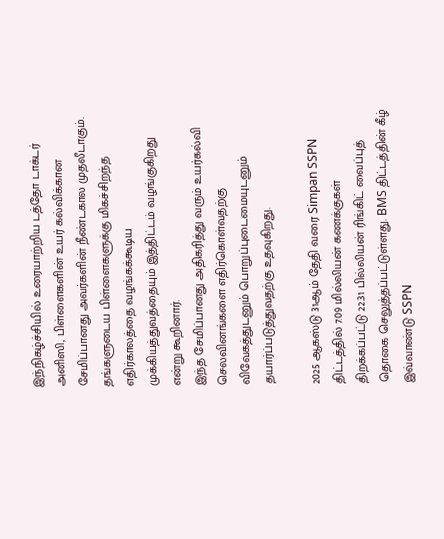இந்நிகழ்ச்சியில் உரையாற்றிய டத்தோ டாக்டர் அனிஸி, பிள்ளைகளின் உயர் கல்விக்கான சேமிப்பானது அவர்களின் நீண்டகால முதலீடாகும். தங்களுடைய பிள்ளைகளுக்கு மிகச்சிறந்த எதிர்காலத்தை வழங்கக்கூடிய முக்கியத்துவத்தையும் இத்திட்டம் வழங்குகிறது என்று கூறினார்.
இந்த சேமிப்பானது அதிகரித்து வரும் உயர்கல்வி செலவினங்களை எதிர்கொள்வதற்கு விவேகத்துடனும் பொறுப்புடைமையுடனும் தயார்ப்படுத்துவதற்கு உதவுகிறது.

2025 ஆகஸ்டு 31ஆம் தேதி வரை Simpan SSPN திட்டத்தில் 7.09 மில்லியன் கணக்குகள் திறக்கப்பட்டு 22.31 பில்லியன் ரிங்கிட் வைப்புத் தொகை செலுத்தப்பட்டுள்ளது. BMS திட்டத்தின் கீழ் இவ்வாண்டு SSPN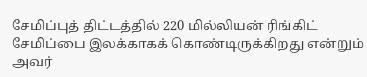சேமிப்புத் திட்டத்தில் 220 மில்லியன் ரிங்கிட் சேமிப்பை இலக்காகக் கொண்டிருக்கிறது என்றும் அவர்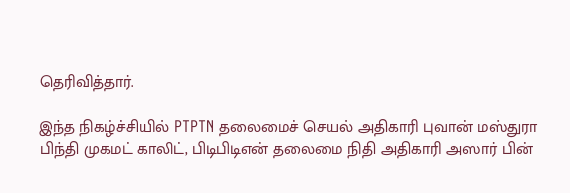தெரிவித்தார்.

இந்த நிகழ்ச்சியில் PTPTN தலைமைச் செயல் அதிகாரி புவான் மஸ்துரா பிந்தி முகமட் காலிட், பிடிபிடிஎன் தலைமை நிதி அதிகாரி அஸார் பின்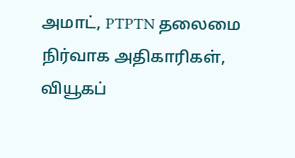அமாட், PTPTN தலைமை நிர்வாக அதிகாரிகள், வியூகப்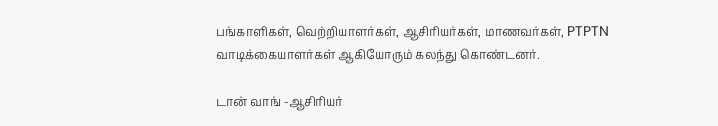பங்காளிகள், வெற்றியாளர்கள், ஆசிரியர்கள், மாணவர்கள், PTPTN வாடிக்கையாளர்கள் ஆகியோரும் கலந்து கொண்டனர்.

டான் வாங் -ஆசிரியர்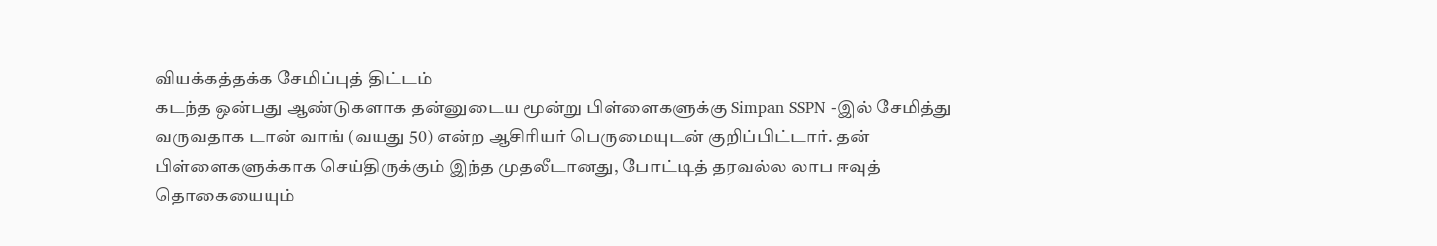வியக்கத்தக்க சேமிப்புத் திட்டம்
கடந்த ஒன்பது ஆண்டுகளாக தன்னுடைய மூன்று பிள்ளைகளுக்கு Simpan SSPN -இல் சேமித்து வருவதாக டான் வாங் (வயது 50) என்ற ஆசிரியர் பெருமையுடன் குறிப்பிட்டார். தன் பிள்ளைகளுக்காக செய்திருக்கும் இந்த முதலீடானது, போட்டித் தரவல்ல லாப ஈவுத் தொகையையும்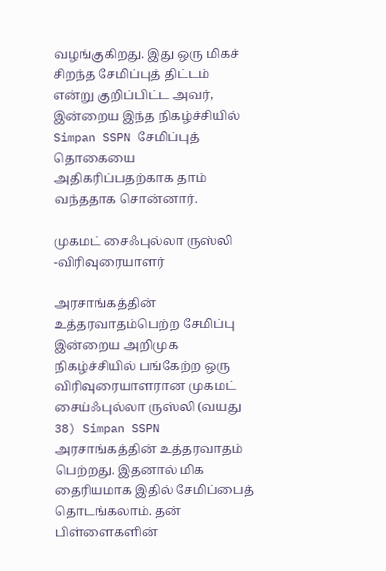வழங்குகிறது. இது ஒரு மிகச் சிறந்த சேமிப்புத் திட்டம் என்று குறிப்பிட்ட அவர், இன்றைய இந்த நிகழ்ச்சியில் Simpan SSPN சேமிப்புத் தொகையை அதிகரிப்பதற்காக தாம் வந்ததாக சொன்னார்.

முகமட் சைஃபுல்லா ருஸ்லி -விரிவுரையாளர்

அரசாங்கத்தின் உத்தரவாதம்பெற்ற சேமிப்பு
இன்றைய அறிமுக நிகழ்ச்சியில் பங்கேற்ற ஒரு விரிவுரையாளரான முகமட் சைய்ஃபுல்லா ருஸ்லி (வயது 38) Simpan SSPN அரசாங்கத்தின் உத்தரவாதம் பெற்றது. இதனால் மிக தைரியமாக இதில் சேமிப்பைத் தொடங்கலாம். தன் பிள்ளைகளின்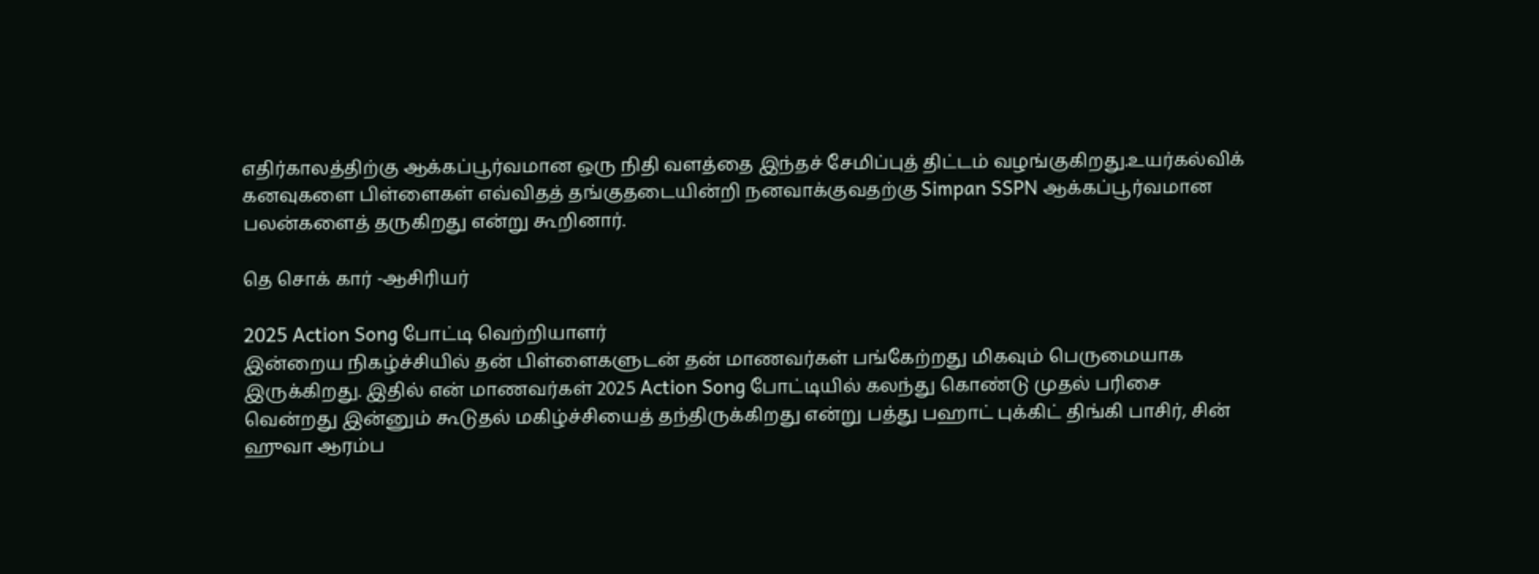எதிர்காலத்திற்கு ஆக்கப்பூர்வமான ஒரு நிதி வளத்தை இந்தச் சேமிப்புத் திட்டம் வழங்குகிறது.உயர்கல்விக் கனவுகளை பிள்ளைகள் எவ்விதத் தங்குதடையின்றி நனவாக்குவதற்கு Simpan SSPN ஆக்கப்பூர்வமான பலன்களைத் தருகிறது என்று கூறினார்.

தெ சொக் கார் -ஆசிரியர்

2025 Action Song போட்டி வெற்றியாளர்
இன்றைய நிகழ்ச்சியில் தன் பிள்ளைகளுடன் தன் மாணவர்கள் பங்கேற்றது மிகவும் பெருமையாக இருக்கிறது. இதில் என் மாணவர்கள் 2025 Action Song போட்டியில் கலந்து கொண்டு முதல் பரிசை வென்றது இன்னும் கூடுதல் மகிழ்ச்சியைத் தந்திருக்கிறது என்று பத்து பஹாட் புக்கிட் திங்கி பாசிர், சின் ஹுவா ஆரம்ப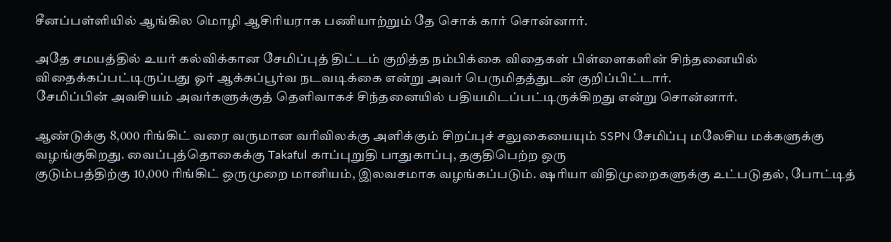சீனப்பள்ளியில் ஆங்கில மொழி ஆசிரியராக பணியாற்றும் தே சொக் கார் சொன்னார்.

அதே சமயத்தில் உயர் கல்விக்கான சேமிப்புத் திட்டம் குறித்த நம்பிக்கை விதைகள் பிள்ளைகளின் சிந்தனையில் விதைக்கப்பட்டிருப்பது ஓர் ஆக்கப்பூர்வ நடவடிக்கை என்று அவர் பெருமிதத்துடன் குறிப்பிட்டார்.
சேமிப்பின் அவசியம் அவர்களுக்குத் தெளிவாகச் சிந்தனையில் பதியமிடப்பட்டிருக்கிறது என்று சொன்னார்.

ஆண்டுக்கு 8,000 ரிங்கிட் வரை வருமான வரிவிலக்கு அளிக்கும் சிறப்புச் சலுகையையும் SSPN சேமிப்பு மலேசிய மக்களுக்கு வழங்குகிறது. வைப்புத்தொகைக்கு Takaful காப்புறுதி பாதுகாப்பு, தகுதிபெற்ற ஒரு
குடும்பத்திற்கு 10,000 ரிங்கிட் ஒருமுறை மானியம், இலவசமாக வழங்கப்படும். ஷரியா விதிமுறைகளுக்கு உட்படுதல், போட்டித்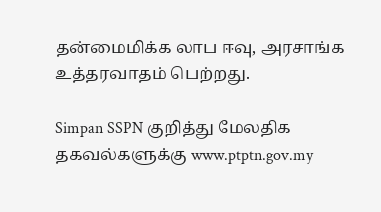தன்மைமிக்க லாப ஈவு, அரசாங்க உத்தரவாதம் பெற்றது.

Simpan SSPN குறித்து மேலதிக தகவல்களுக்கு www.ptptn.gov.my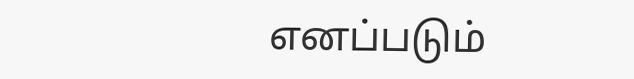எனப்படும்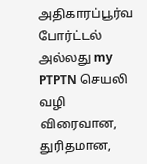அதிகாரப்பூர்வ போர்ட்டல் அல்லது my PTPTN செயலி வழி விரைவான, துரிதமான,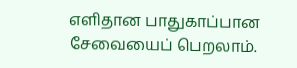எளிதான பாதுகாப்பான சேவையைப் பெறலாம்.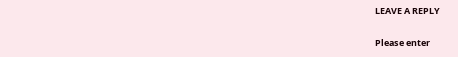LEAVE A REPLY

Please enter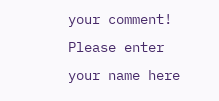your comment!
Please enter your name here